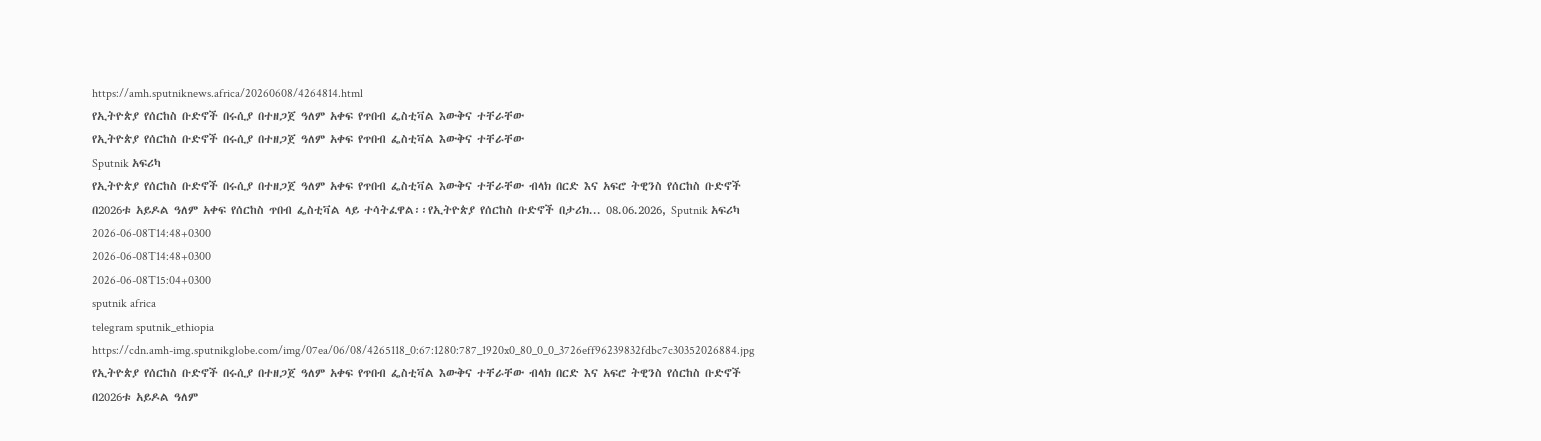https://amh.sputniknews.africa/20260608/4264814.html
የኢትዮጵያ የሰርከስ ቡድኖች በሩሲያ በተዘጋጀ ዓለም አቀፍ የጥበብ ፌስቲቫል እውቅና ተቸራቸው
የኢትዮጵያ የሰርከስ ቡድኖች በሩሲያ በተዘጋጀ ዓለም አቀፍ የጥበብ ፌስቲቫል እውቅና ተቸራቸው
Sputnik አፍሪካ
የኢትዮጵያ የሰርከስ ቡድኖች በሩሲያ በተዘጋጀ ዓለም አቀፍ የጥበብ ፌስቲቫል እውቅና ተቸራቸው ብላክ በርድ እና አፍሮ ትዊንስ የሰርከስ ቡድኖች በ2026ቱ አይዶል ዓለም አቀፍ የሰርከስ ጥበብ ፌስቲቫል ላይ ተሳትፈዋል፡፡የኢትዮጵያ የሰርከስ ቡድኖች በታሪክ... 08.06.2026, Sputnik አፍሪካ
2026-06-08T14:48+0300
2026-06-08T14:48+0300
2026-06-08T15:04+0300
sputnik africa
telegram sputnik_ethiopia
https://cdn.amh-img.sputnikglobe.com/img/07ea/06/08/4265118_0:67:1280:787_1920x0_80_0_0_3726eff96239832fdbc7c30352026884.jpg
የኢትዮጵያ የሰርከስ ቡድኖች በሩሲያ በተዘጋጀ ዓለም አቀፍ የጥበብ ፌስቲቫል እውቅና ተቸራቸው ብላክ በርድ እና አፍሮ ትዊንስ የሰርከስ ቡድኖች በ2026ቱ አይዶል ዓለም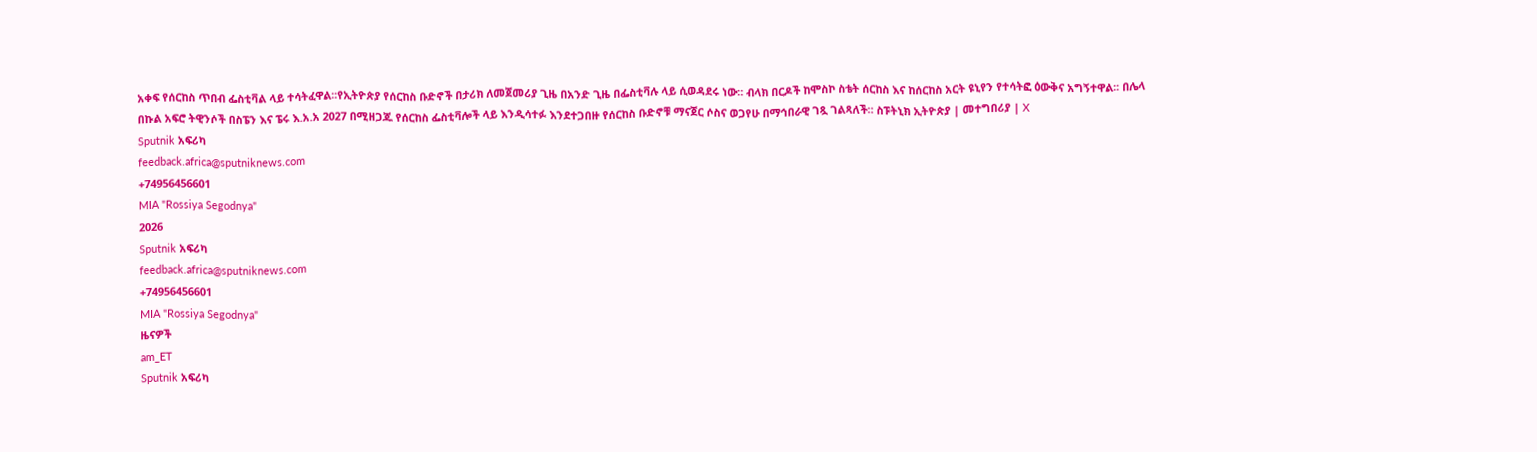አቀፍ የሰርከስ ጥበብ ፌስቲቫል ላይ ተሳትፈዋል፡፡የኢትዮጵያ የሰርከስ ቡድኖች በታሪክ ለመጀመሪያ ጊዜ በአንድ ጊዜ በፌስቲቫሉ ላይ ሲወዳደሩ ነው። ብላክ በርዶች ከሞስኮ ስቴት ሰርከስ እና ከሰርከስ አርት ዩኒየን የተሳትፎ ዕውቅና አግኝተዋል፡፡ በሌላ በኩል አፍሮ ትዊንሶች በስፔን እና ፔሩ እ.አ.አ 2027 በሚዘጋጁ የሰርከስ ፌስቲቫሎች ላይ እንዲሳተፉ እንደተጋበዙ የሰርከስ ቡድኖቹ ማናጀር ሶስና ወጋየሁ በማኅበራዊ ገጿ ገልጻለች። ስፑትኒክ ኢትዮጵያ | መተግበሪያ | X
Sputnik አፍሪካ
feedback.africa@sputniknews.com
+74956456601
MIA "Rossiya Segodnya"
2026
Sputnik አፍሪካ
feedback.africa@sputniknews.com
+74956456601
MIA "Rossiya Segodnya"
ዜናዎች
am_ET
Sputnik አፍሪካ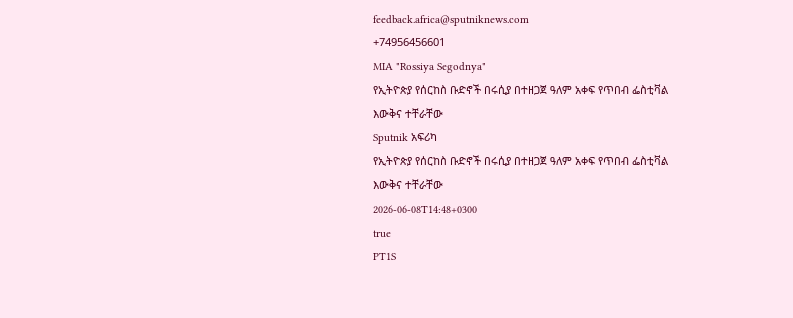feedback.africa@sputniknews.com
+74956456601
MIA "Rossiya Segodnya"
የኢትዮጵያ የሰርከስ ቡድኖች በሩሲያ በተዘጋጀ ዓለም አቀፍ የጥበብ ፌስቲቫል እውቅና ተቸራቸው
Sputnik አፍሪካ
የኢትዮጵያ የሰርከስ ቡድኖች በሩሲያ በተዘጋጀ ዓለም አቀፍ የጥበብ ፌስቲቫል እውቅና ተቸራቸው
2026-06-08T14:48+0300
true
PT1S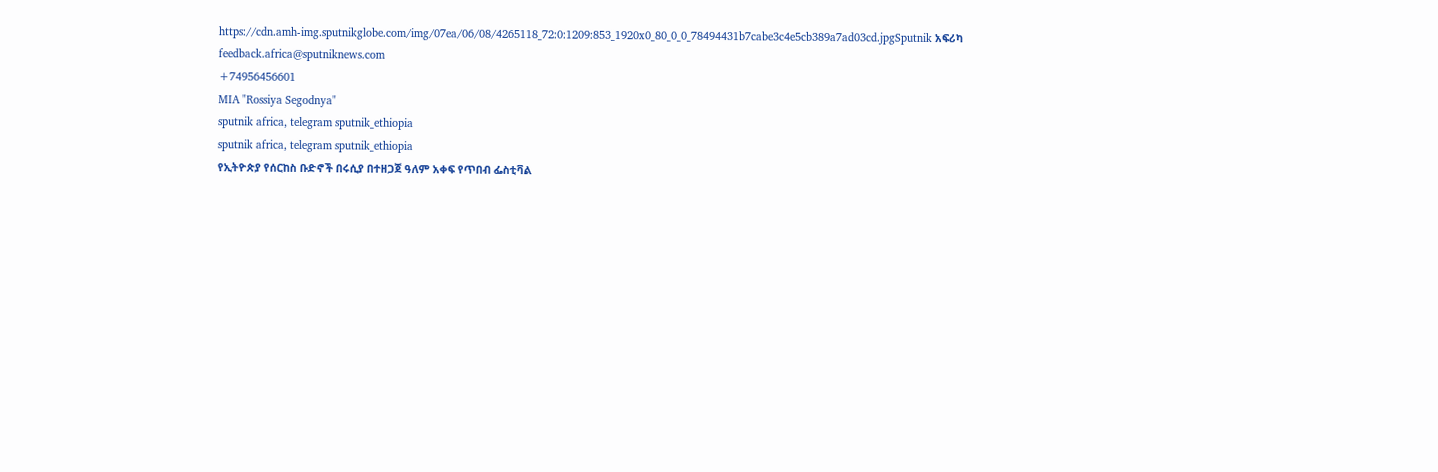https://cdn.amh-img.sputnikglobe.com/img/07ea/06/08/4265118_72:0:1209:853_1920x0_80_0_0_78494431b7cabe3c4e5cb389a7ad03cd.jpgSputnik አፍሪካ
feedback.africa@sputniknews.com
+74956456601
MIA "Rossiya Segodnya"
sputnik africa, telegram sputnik_ethiopia
sputnik africa, telegram sputnik_ethiopia
የኢትዮጵያ የሰርከስ ቡድኖች በሩሲያ በተዘጋጀ ዓለም አቀፍ የጥበብ ፌስቲቫል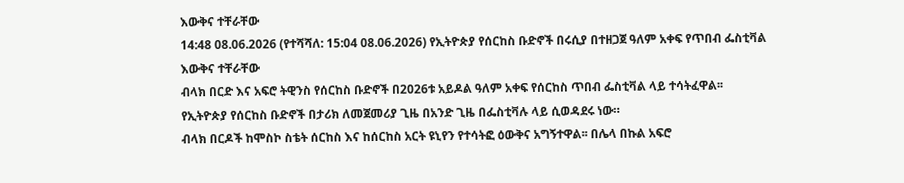እውቅና ተቸራቸው
14:48 08.06.2026 (የተሻሻለ: 15:04 08.06.2026) የኢትዮጵያ የሰርከስ ቡድኖች በሩሲያ በተዘጋጀ ዓለም አቀፍ የጥበብ ፌስቲቫል እውቅና ተቸራቸው
ብላክ በርድ እና አፍሮ ትዊንስ የሰርከስ ቡድኖች በ2026ቱ አይዶል ዓለም አቀፍ የሰርከስ ጥበብ ፌስቲቫል ላይ ተሳትፈዋል፡፡
የኢትዮጵያ የሰርከስ ቡድኖች በታሪክ ለመጀመሪያ ጊዜ በአንድ ጊዜ በፌስቲቫሉ ላይ ሲወዳደሩ ነው።
ብላክ በርዶች ከሞስኮ ስቴት ሰርከስ እና ከሰርከስ አርት ዩኒየን የተሳትፎ ዕውቅና አግኝተዋል፡፡ በሌላ በኩል አፍሮ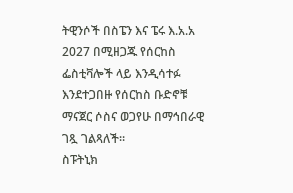ትዊንሶች በስፔን እና ፔሩ እ.አ.አ 2027 በሚዘጋጁ የሰርከስ ፌስቲቫሎች ላይ እንዲሳተፉ እንደተጋበዙ የሰርከስ ቡድኖቹ ማናጀር ሶስና ወጋየሁ በማኅበራዊ ገጿ ገልጻለች።
ስፑትኒክ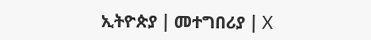ኢትዮጵያ | መተግበሪያ | X